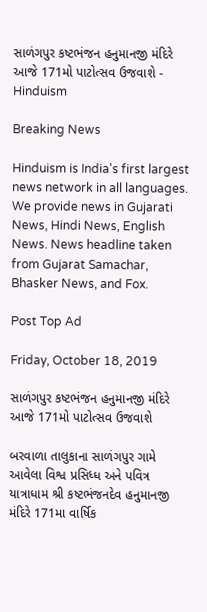સાળંગપુર કષ્ટભંજન હનુમાનજી મંદિરે આજે 171મો પાટોત્સવ ઉજવાશે - Hinduism

Breaking News

Hinduism is India's first largest news network in all languages. We provide news in Gujarati News, Hindi News, English News. News headline taken from Gujarat Samachar, Bhasker News, and Fox.

Post Top Ad

Friday, October 18, 2019

સાળંગપુર કષ્ટભંજન હનુમાનજી મંદિરે આજે 171મો પાટોત્સવ ઉજવાશે

બરવાળા તાલુકાના સાળંગપુર ગામે આવેલા વિશ્વ પ્રસિધ્ધ અને પવિત્ર યાત્રાધામ શ્રી કષ્ટભંજનદેવ હનુમાનજી મંદિરે 171મા વાર્ષિક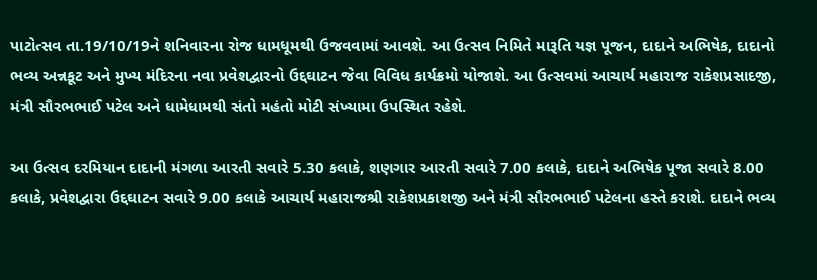પાટોત્સવ તા.19/10/19ને શનિવારના રોજ ધામધૂમથી ઉજવવામાં આવશે. આ ઉત્સવ નિમિતે મારૂતિ યજ્ઞ પૂજન, દાદાને અભિષેક, દાદાનો ભવ્ય અન્નકૂટ અને મુખ્ય મંદિરના નવા પ્રવેશદ્વારનો ઉદ્દઘાટન જેવા વિવિધ કાર્યક્રમો યોજાશે. આ ઉત્સવમાં આચાર્ય મહારાજ રાકેશપ્રસાદજી, મંત્રી સૌરભભાઈ પટેલ અને ધામેધામથી સંતો મહંતો મોટી સંખ્યામા ઉપસ્થિત રહેશે.

આ ઉત્સવ દરમિયાન દાદાની મંગળા આરતી સવારે 5.30 કલાકે, શણગાર આરતી સવારે 7.00 કલાકે, દાદાને અભિષેક પૂજા સવારે 8.00 કલાકે, પ્રવેશદ્વારા ઉદ્દઘાટન સવારે 9.00 કલાકે આચાર્ય મહારાજશ્રી રાકેશપ્રકાશજી અને મંત્રી સૌરભભાઈ પટેલના હસ્તે કરાશે. દાદાને ભવ્ય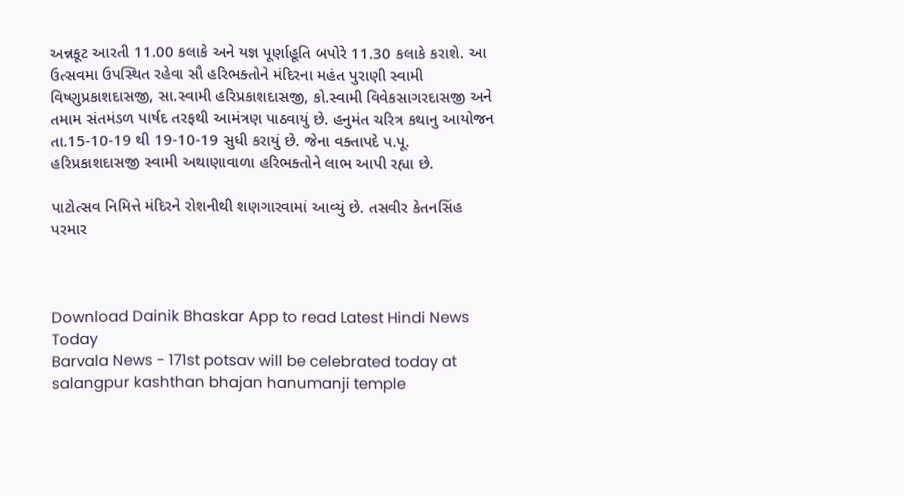અન્નકૂટ આરતી 11.00 કલાકે અને યજ્ઞ પૂર્ણાહૂતિ બપોરે 11.30 કલાકે કરાશે. આ ઉત્સવમા ઉપસ્થિત રહેવા સૌ હરિભક્તોને મંદિરના મહંત પુરાણી સ્વામી વિષ્ણુપ્રકાશદાસજી, સા.સ્વામી હરિપ્રકાશદાસજી, કો.સ્વામી વિવેકસાગરદાસજી અને તમામ સંતમંડળ પાર્ષદ તરફથી આમંત્રણ પાઠવાયું છે. હનુમંત ચરિત્ર કથાનુ આયોજન તા.15-10-19 થી 19-10-19 સુધી કરાયું છે. જેના વક્તાપદે પ.પૂ. હરિપ્રકાશદાસજી સ્વામી અથાણાવાળા હરિભક્તોને લાભ આપી રહ્યા છે.

પાટોત્સવ નિમિત્તે મંદિરને રોશનીથી શણગારવામાં આવ્યું છે. તસવીર કેતનસિંહ પરમાર



Download Dainik Bhaskar App to read Latest Hindi News Today
Barvala News - 171st potsav will be celebrated today at salangpur kashthan bhajan hanumanji temple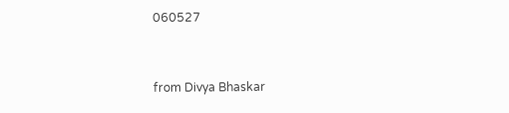060527


from Divya Bhaskar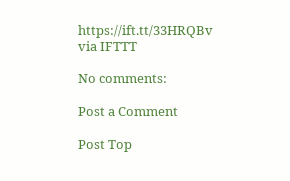https://ift.tt/33HRQBv
via IFTTT

No comments:

Post a Comment

Post Top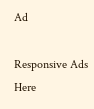Ad

Responsive Ads Here